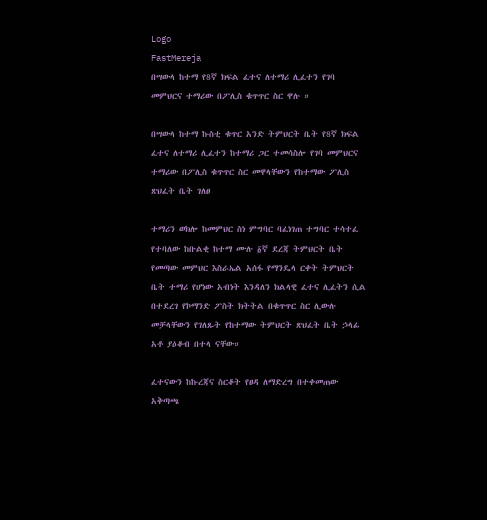Logo
FastMereja
በሣውላ ከተማ የ8ኛ ክፍል ፈተና ለተማሪ ሊፈተን የገባ መምህርና ተማሪው በፖሊስ ቁጥጥር ስር ዋሉ ።

በሣውላ ከተማ ኩስቲ ቁጥር አንድ ትምህርት ቤት የ8ኛ ክፍል ፈተና ለተማሪ ሊፈተን ከተማሪ ጋር ተመሳስሎ የገባ መምህርና ተማሪው በፖሊስ ቁጥጥር ስር መዋላቸውን የከተማው ፖሊስ ጽህፈት ቤት ገለፀ

ተማሪን ወክሎ ከመምህር ስነ ምግባር ባፈነገጠ ተግባር ተሳተፈ የተባለው ከቡልቂ ከተማ ሙሉ ፩ኛ ደረጃ ትምህርት ቤት የመጣው መምህር እስራኤል አሰፋ የማንዴላ ርቀት ትምህርት ቤት ተማሪ የሆነው አብነት እንዳለን ክልላዊ ፈተና ሊፈትን ሲል በተደረገ የኮማንድ ፖስት ክትትል በቁጥጥር ስር ሊውሉ መቻላቸውን የገለጹት የከተማው ትምህርት ጽህፈት ቤት ኃላፊ አቶ ያዕቆብ በተላ ናቸው።

ፈተናውን ከኩረጃና ስርቆት የፀዳ ለማድረግ በተቀመጠው አቅጣጫ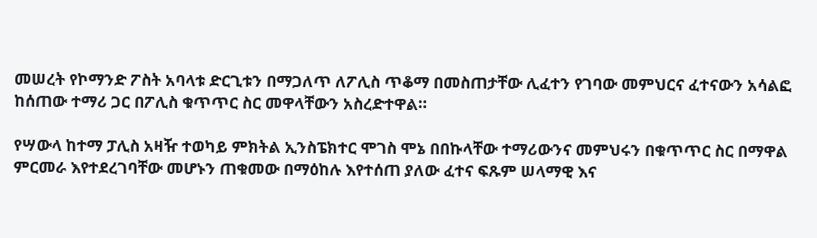መሠረት የኮማንድ ፖስት አባላቱ ድርጊቱን በማጋለጥ ለፖሊስ ጥቆማ በመስጠታቸው ሊፈተን የገባው መምህርና ፈተናውን አሳልፎ ከሰጠው ተማሪ ጋር በፖሊስ ቁጥጥር ስር መዋላቸውን አስረድተዋል።

የሣውላ ከተማ ፓሊስ አዛዥ ተወካይ ምክትል ኢንስፔክተር ሞገስ ሞኔ በበኩላቸው ተማሪውንና መምህሩን በቁጥጥር ስር በማዋል ምርመራ እየተደረገባቸው መሆኑን ጠቁመው በማዕከሉ እየተሰጠ ያለው ፈተና ፍጹም ሠላማዊ እና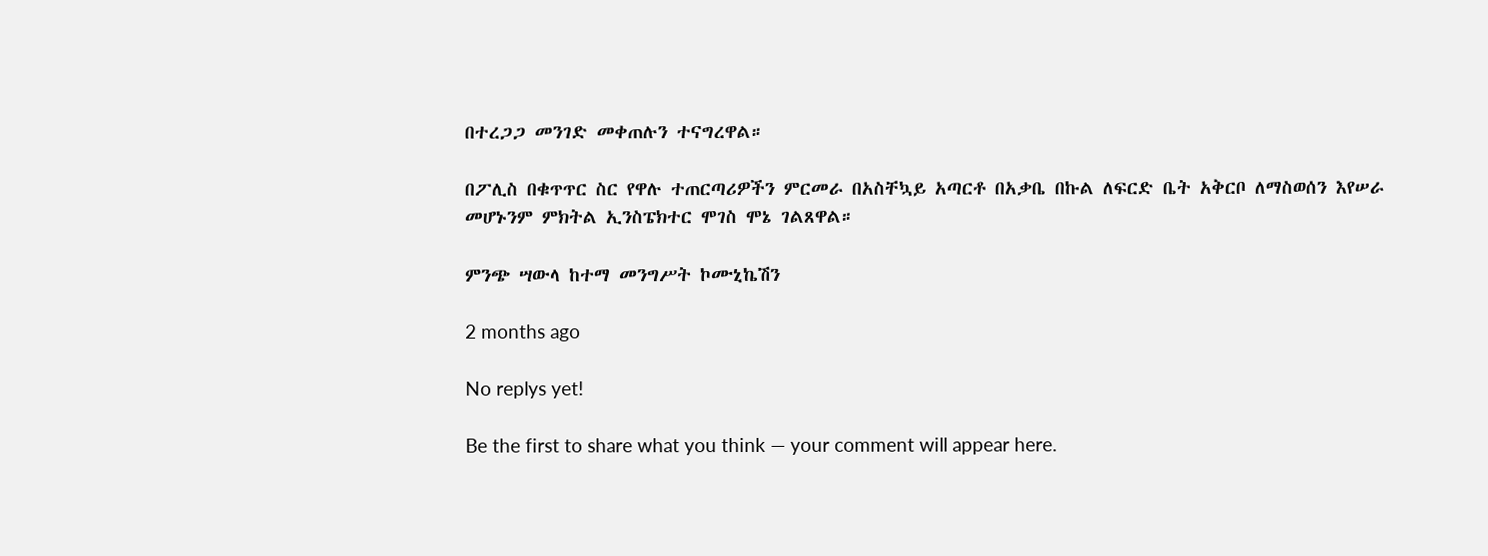በተረጋጋ መንገድ መቀጠሉን ተናግረዋል።

በፖሊስ በቁጥጥር ስር የዋሉ ተጠርጣሪዎችን ምርመራ በአስቸኳይ አጣርቶ በአቃቤ በኩል ለፍርድ ቤት አቅርቦ ለማስወሰን እየሠራ መሆኑንም ምክትል ኢንስፔክተር ሞገስ ሞኔ ገልጸዋል።

ምንጭ ሣውላ ከተማ መንግሥት ኮሙኒኬሽን

2 months ago

No replys yet!

Be the first to share what you think — your comment will appear here.